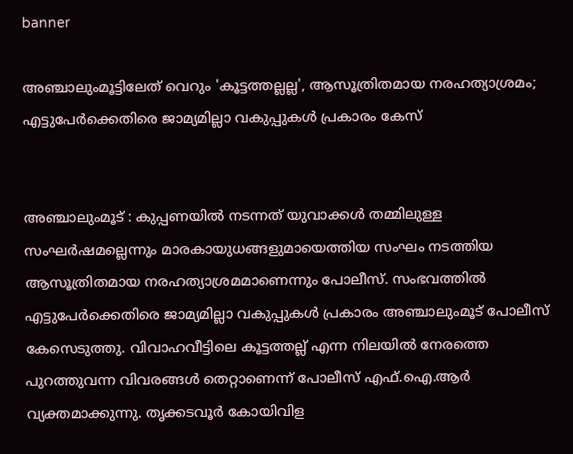banner

അഞ്ചാലുംമൂട്ടിലേത് വെറും 'കൂട്ടത്തല്ലല്ല', ആസൂത്രിതമായ നരഹത്യാശ്രമം; എട്ടുപേർക്കെതിരെ ജാമ്യമില്ലാ വകുപ്പുകൾ പ്രകാരം കേസ്


അഞ്ചാലുംമൂട് : കുപ്പണയിൽ നടന്നത് യുവാക്കൾ തമ്മിലുള്ള സംഘർഷമല്ലെന്നും മാരകായുധങ്ങളുമായെത്തിയ സംഘം നടത്തിയ ആസൂത്രിതമായ നരഹത്യാശ്രമമാണെന്നും പോലീസ്. സംഭവത്തിൽ എട്ടുപേർക്കെതിരെ ജാമ്യമില്ലാ വകുപ്പുകൾ പ്രകാരം അഞ്ചാലുംമൂട് പോലീസ് കേസെടുത്തു. വിവാഹവീട്ടിലെ കൂട്ടത്തല്ല് എന്ന നിലയിൽ നേരത്തെ പുറത്തുവന്ന വിവരങ്ങൾ തെറ്റാണെന്ന് പോലീസ് എഫ്.ഐ.ആർ വ്യക്തമാക്കുന്നു. തൃക്കടവൂർ കോയിവിള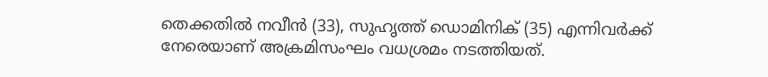തെക്കതിൽ നവീൻ (33), സുഹൃത്ത് ഡൊമിനിക് (35) എന്നിവർക്ക് നേരെയാണ് അക്രമിസംഘം വധശ്രമം നടത്തിയത്.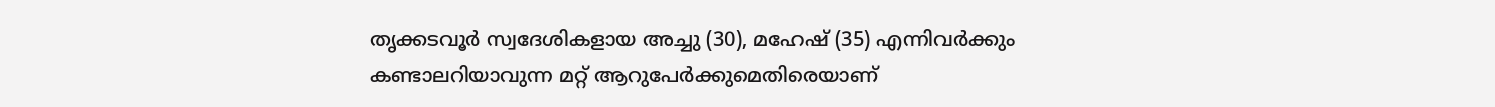തൃക്കടവൂർ സ്വദേശികളായ അച്ചു (30), മഹേഷ് (35) എന്നിവർക്കും കണ്ടാലറിയാവുന്ന മറ്റ് ആറുപേർക്കുമെതിരെയാണ്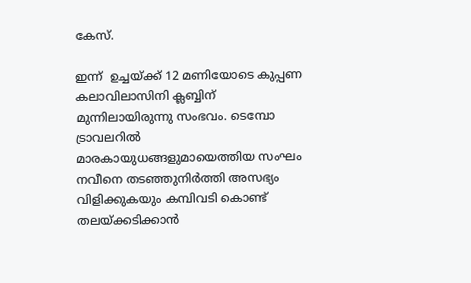കേസ്.

ഇന്ന്  ഉച്ചയ്ക്ക് 12 മണിയോടെ കുപ്പണ കലാവിലാസിനി ക്ലബ്ബിന് മുന്നിലായിരുന്നു സംഭവം. ടെമ്പോ ട്രാവലറിൽ മാരകായുധങ്ങളുമായെത്തിയ സംഘം നവീനെ തടഞ്ഞുനിർത്തി അസഭ്യം വിളിക്കുകയും കമ്പിവടി കൊണ്ട് തലയ്ക്കടിക്കാൻ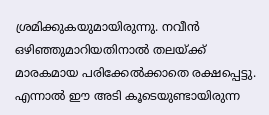ശ്രമിക്കുകയുമായിരുന്നു. നവീൻ ഒഴിഞ്ഞുമാറിയതിനാൽ തലയ്ക്ക് മാരകമായ പരിക്കേൽക്കാതെ രക്ഷപ്പെട്ടു. എന്നാൽ ഈ അടി കൂടെയുണ്ടായിരുന്ന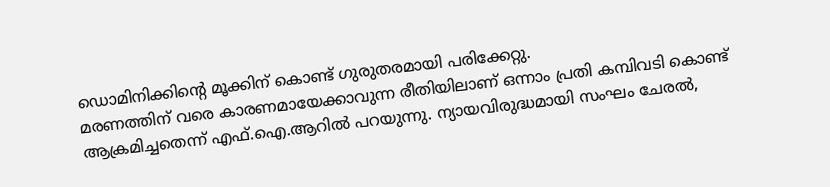ഡൊമിനിക്കിന്റെ മൂക്കിന് കൊണ്ട് ഗുരുതരമായി പരിക്കേറ്റു.
മരണത്തിന് വരെ കാരണമായേക്കാവുന്ന രീതിയിലാണ് ഒന്നാം പ്രതി കമ്പിവടി കൊണ്ട് ആക്രമിച്ചതെന്ന് എഫ്.ഐ.ആറിൽ പറയുന്നു. ന്യായവിരുദ്ധമായി സംഘം ചേരൽ,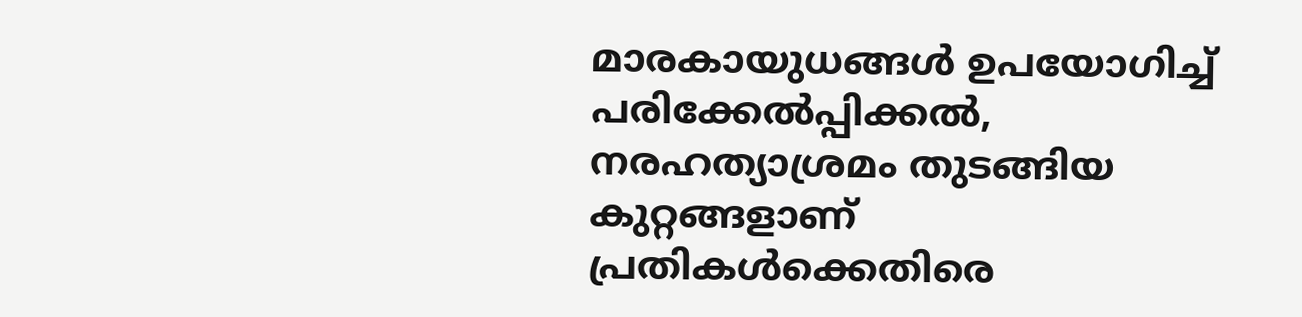മാരകായുധങ്ങൾ ഉപയോഗിച്ച് പരിക്കേൽപ്പിക്കൽ, നരഹത്യാശ്രമം തുടങ്ങിയ കുറ്റങ്ങളാണ് പ്രതികൾക്കെതിരെ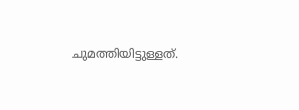ചുമത്തിയിട്ടുള്ളത്.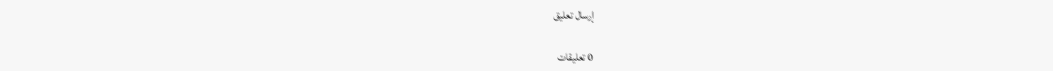إرسال تعليق

0 تعليقات